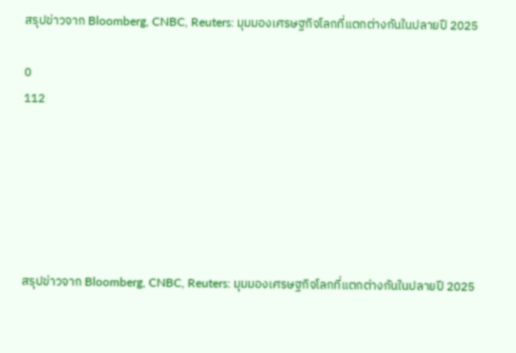สรุปข่าวจาก Bloomberg, CNBC, Reuters: มุมมองเศรษฐกิจโลกที่แตกต่างกันในปลายปี 2025

0
112






สรุปข่าวจาก Bloomberg, CNBC, Reuters: มุมมองเศรษฐกิจโลกที่แตกต่างกันในปลายปี 2025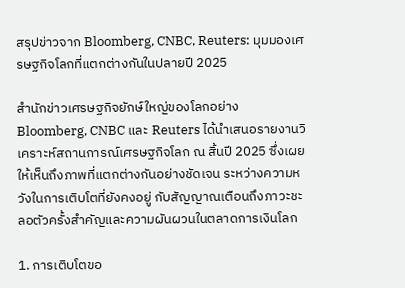สรุปข่าวจาก Bloomberg, CNBC, Reuters: มุมมองเศรษฐกิจโลกที่แตกต่างกันในปลายปี 2025

สำนักข่าวเศรษฐกิจยักษ์ใหญ่ของโลกอย่าง Bloomberg, CNBC และ Reuters ได้นำเสนอรายงานวิเคราะห์สถานการณ์เศรษฐกิจโลก ณ สิ้นปี 2025 ซึ่งเผยให้เห็นถึงภาพที่แตกต่างกันอย่างชัดเจน ระหว่างความหวังในการเติบโตที่ยังคงอยู่ กับสัญญาณเตือนถึงภาวะชะลอตัวครั้งสำคัญและความผันผวนในตลาดการเงินโลก

1. การเติบโตขอ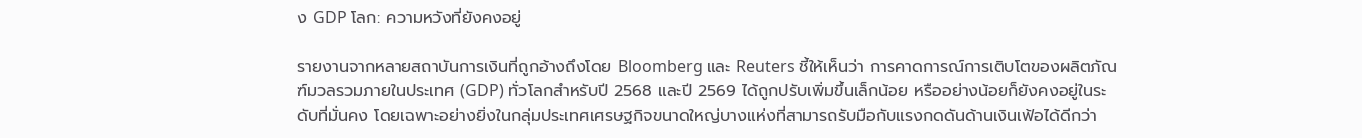ง GDP โลก: ความหวังที่ยังคงอยู่

รายงานจากหลายสถาบันการเงินที่ถูกอ้างถึงโดย Bloomberg และ Reuters ชี้ให้เห็นว่า การคาดการณ์การเติบโตของผลิตภัณฑ์มวลรวมภายในประเทศ (GDP) ทั่วโลกสำหรับปี 2568 และปี 2569 ได้ถูกปรับเพิ่มขึ้นเล็กน้อย หรืออย่างน้อยก็ยังคงอยู่ในระดับที่มั่นคง โดยเฉพาะอย่างยิ่งในกลุ่มประเทศเศรษฐกิจขนาดใหญ่บางแห่งที่สามารถรับมือกับแรงกดดันด้านเงินเฟ้อได้ดีกว่า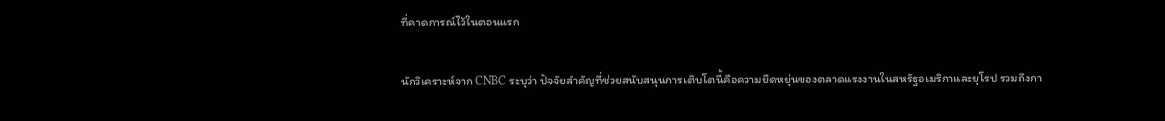ที่คาดการณ์ไว้ในตอนแรก

นักวิเคราะห์จาก CNBC ระบุว่า ปัจจัยสำคัญที่ช่วยสนับสนุนการเติบโตนี้คือความยืดหยุ่นของตลาดแรงงานในสหรัฐอเมริกาและยุโรป รวมถึงกา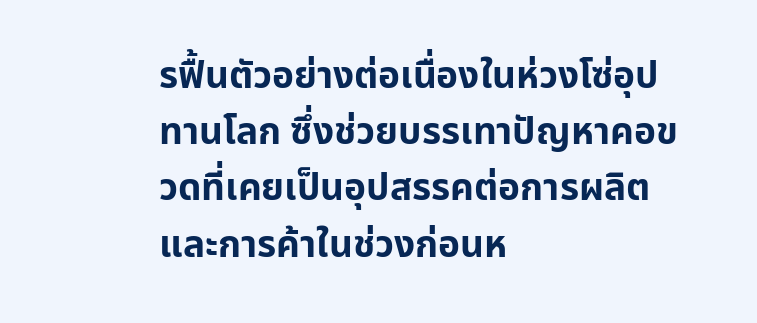รฟื้นตัวอย่างต่อเนื่องในห่วงโซ่อุปทานโลก ซึ่งช่วยบรรเทาปัญหาคอขวดที่เคยเป็นอุปสรรคต่อการผลิตและการค้าในช่วงก่อนห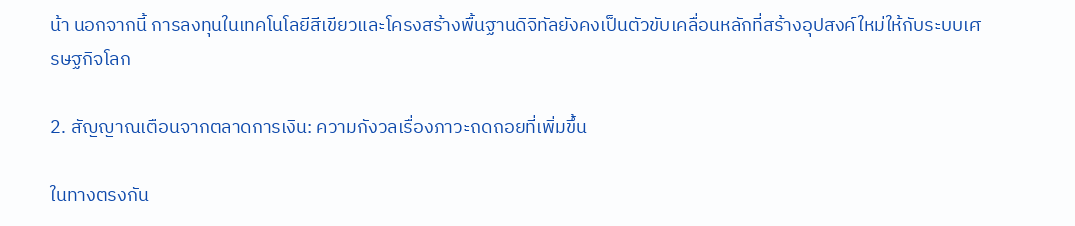น้า นอกจากนี้ การลงทุนในเทคโนโลยีสีเขียวและโครงสร้างพื้นฐานดิจิทัลยังคงเป็นตัวขับเคลื่อนหลักที่สร้างอุปสงค์ใหม่ให้กับระบบเศรษฐกิจโลก

2. สัญญาณเตือนจากตลาดการเงิน: ความกังวลเรื่องภาวะถดถอยที่เพิ่มขึ้น

ในทางตรงกัน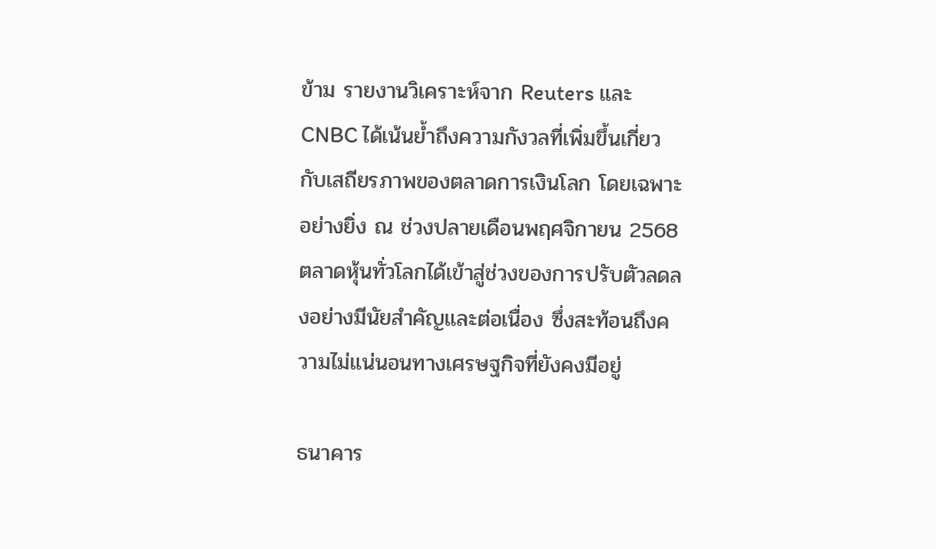ข้าม รายงานวิเคราะห์จาก Reuters และ CNBC ได้เน้นย้ำถึงความกังวลที่เพิ่มขึ้นเกี่ยวกับเสถียรภาพของตลาดการเงินโลก โดยเฉพาะอย่างยิ่ง ณ ช่วงปลายเดือนพฤศจิกายน 2568 ตลาดหุ้นทั่วโลกได้เข้าสู่ช่วงของการปรับตัวลดลงอย่างมีนัยสำคัญและต่อเนื่อง ซึ่งสะท้อนถึงความไม่แน่นอนทางเศรษฐกิจที่ยังคงมีอยู่

ธนาคาร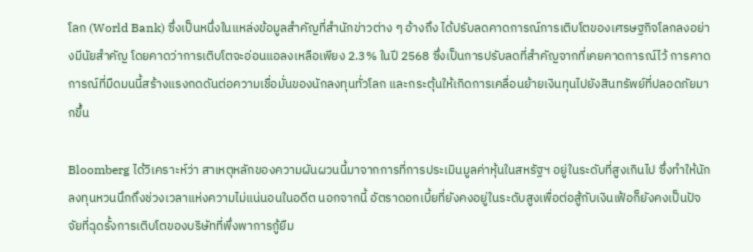โลก (World Bank) ซึ่งเป็นหนึ่งในแหล่งข้อมูลสำคัญที่สำนักข่าวต่าง ๆ อ้างถึง ได้ปรับลดคาดการณ์การเติบโตของเศรษฐกิจโลกลงอย่างมีนัยสำคัญ โดยคาดว่าการเติบโตจะอ่อนแอลงเหลือเพียง 2.3% ในปี 2568 ซึ่งเป็นการปรับลดที่สำคัญจากที่เคยคาดการณ์ไว้ การคาดการณ์ที่มืดมนนี้สร้างแรงกดดันต่อความเชื่อมั่นของนักลงทุนทั่วโลก และกระตุ้นให้เกิดการเคลื่อนย้ายเงินทุนไปยังสินทรัพย์ที่ปลอดภัยมากขึ้น

Bloomberg ได้วิเคราะห์ว่า สาเหตุหลักของความผันผวนนี้มาจากการที่การประเมินมูลค่าหุ้นในสหรัฐฯ อยู่ในระดับที่สูงเกินไป ซึ่งทำให้นักลงทุนหวนนึกถึงช่วงเวลาแห่งความไม่แน่นอนในอดีต นอกจากนี้ อัตราดอกเบี้ยที่ยังคงอยู่ในระดับสูงเพื่อต่อสู้กับเงินเฟ้อก็ยังคงเป็นปัจจัยที่ฉุดรั้งการเติบโตของบริษัทที่พึ่งพาการกู้ยืม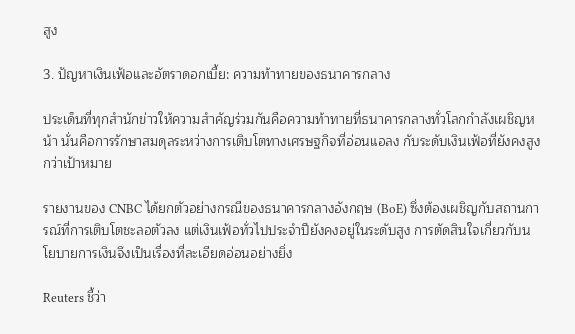สูง

3. ปัญหาเงินเฟ้อและอัตราดอกเบี้ย: ความท้าทายของธนาคารกลาง

ประเด็นที่ทุกสำนักข่าวให้ความสำคัญร่วมกันคือความท้าทายที่ธนาคารกลางทั่วโลกกำลังเผชิญหน้า นั่นคือการรักษาสมดุลระหว่างการเติบโตทางเศรษฐกิจที่อ่อนแอลง กับระดับเงินเฟ้อที่ยังคงสูงกว่าเป้าหมาย

รายงานของ CNBC ได้ยกตัวอย่างกรณีของธนาคารกลางอังกฤษ (BoE) ซึ่งต้องเผชิญกับสถานการณ์ที่การเติบโตชะลอตัวลง แต่เงินเฟ้อทั่วไปประจำปียังคงอยู่ในระดับสูง การตัดสินใจเกี่ยวกับนโยบายการเงินจึงเป็นเรื่องที่ละเอียดอ่อนอย่างยิ่ง

Reuters ชี้ว่า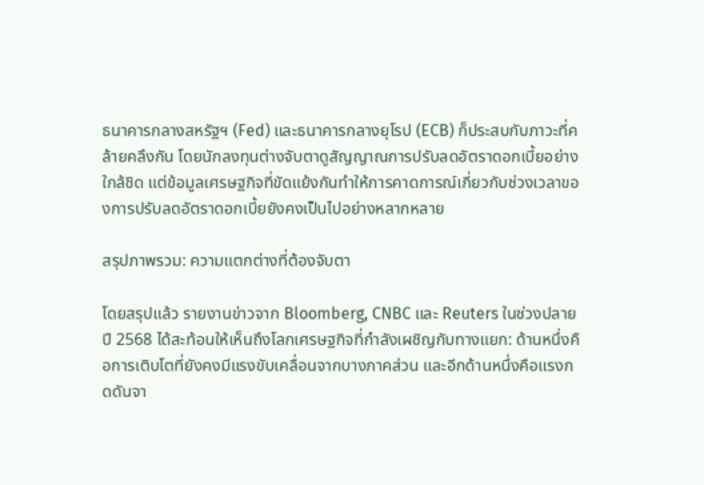ธนาคารกลางสหรัฐฯ (Fed) และธนาคารกลางยุโรป (ECB) ก็ประสบกับภาวะที่คล้ายคลึงกัน โดยนักลงทุนต่างจับตาดูสัญญาณการปรับลดอัตราดอกเบี้ยอย่างใกล้ชิด แต่ข้อมูลเศรษฐกิจที่ขัดแย้งกันทำให้การคาดการณ์เกี่ยวกับช่วงเวลาของการปรับลดอัตราดอกเบี้ยยังคงเป็นไปอย่างหลากหลาย

สรุปภาพรวม: ความแตกต่างที่ต้องจับตา

โดยสรุปแล้ว รายงานข่าวจาก Bloomberg, CNBC และ Reuters ในช่วงปลายปี 2568 ได้สะท้อนให้เห็นถึงโลกเศรษฐกิจที่กำลังเผชิญกับทางแยก: ด้านหนึ่งคือการเติบโตที่ยังคงมีแรงขับเคลื่อนจากบางภาคส่วน และอีกด้านหนึ่งคือแรงกดดันจา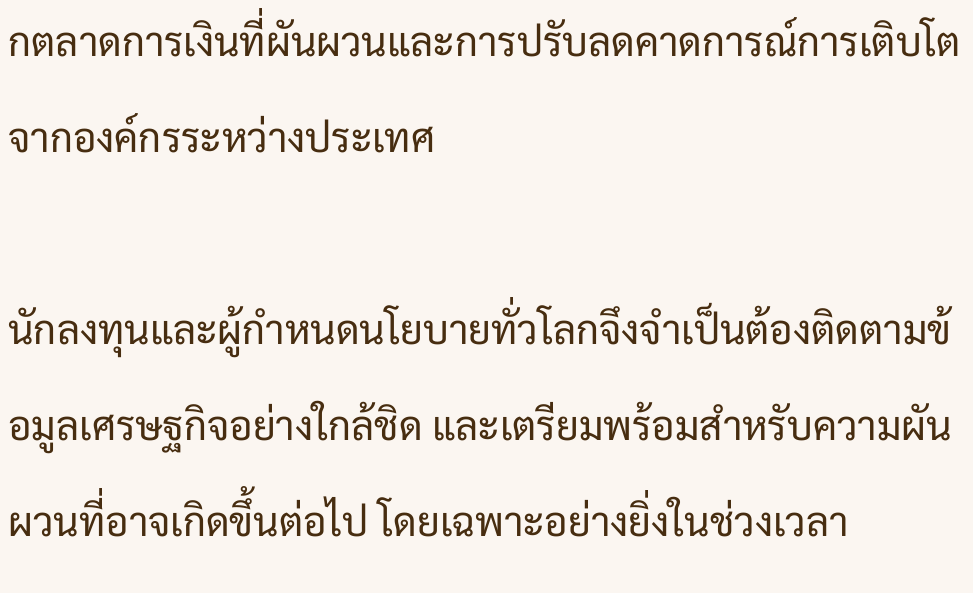กตลาดการเงินที่ผันผวนและการปรับลดคาดการณ์การเติบโตจากองค์กรระหว่างประเทศ

นักลงทุนและผู้กำหนดนโยบายทั่วโลกจึงจำเป็นต้องติดตามข้อมูลเศรษฐกิจอย่างใกล้ชิด และเตรียมพร้อมสำหรับความผันผวนที่อาจเกิดขึ้นต่อไป โดยเฉพาะอย่างยิ่งในช่วงเวลา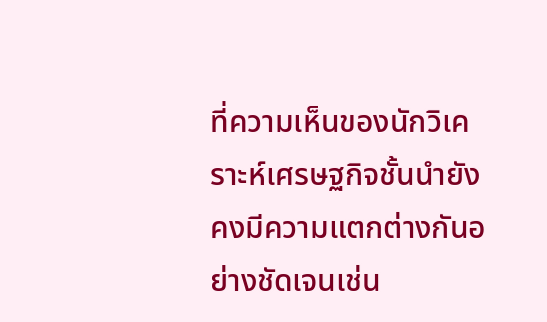ที่ความเห็นของนักวิเคราะห์เศรษฐกิจชั้นนำยังคงมีความแตกต่างกันอย่างชัดเจนเช่น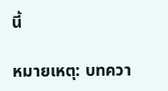นี้

หมายเหตุ: บทควา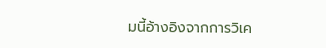มนี้อ้างอิงจากการวิเค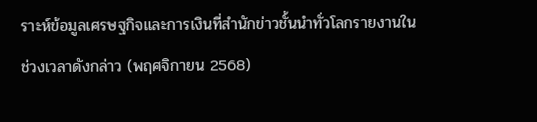ราะห์ข้อมูลเศรษฐกิจและการเงินที่สำนักข่าวชั้นนำทั่วโลกรายงานในช่วงเวลาดังกล่าว (พฤศจิกายน 2568)